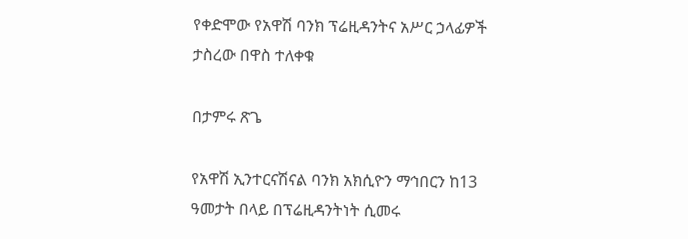የቀድሞው የአዋሽ ባንክ ፕሬዚዳንትና አሥር ኃላፊዎች ታስረው በዋስ ተለቀቁ

በታምሩ ጽጌ

የአዋሽ ኢንተርናሽናል ባንክ አክሲዮን ማኅበርን ከ13 ዓመታት በላይ በፕሬዚዳንትነት ሲመሩ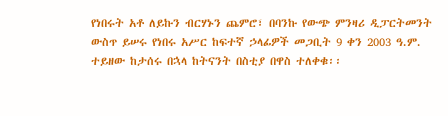የነበሩት አቶ ለይኩን ብርሃኑን ጨምሮ፣ በባንኩ የውጭ ምንዛሪ ዲፓርትመንት ውስጥ ይሠሩ የነበሩ አሥር ከፍተኛ ኃላፊዎች መጋቢት 9 ቀን 2003 ዓ.ም. ተይዘው ከታሰሩ በኋላ ከትናንት በስቲያ በዋስ ተለቀቁ፡፡